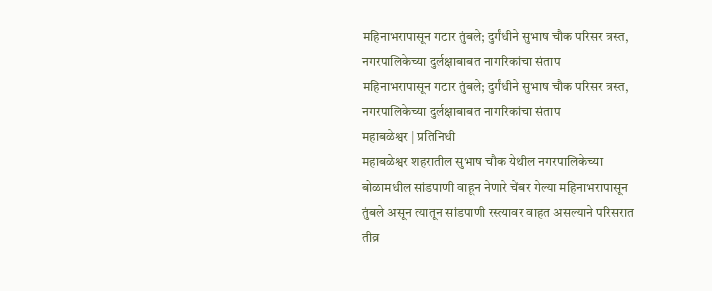महिनाभरापासून गटार तुंबले; दुर्गंधीने सुभाष चौक परिसर त्रस्त, नगरपालिकेच्या दुर्लक्षाबाबत नागरिकांचा संताप
महिनाभरापासून गटार तुंबले; दुर्गंधीने सुभाष चौक परिसर त्रस्त, नगरपालिकेच्या दुर्लक्षाबाबत नागरिकांचा संताप
महाबळेश्वर | प्रतिनिधी
महाबळेश्वर शहरातील सुभाष चौक येथील नगरपालिकेच्या बोळामधील सांडपाणी वाहून नेणारे चेंबर गेल्या महिनाभरापासून तुंबले असून त्यातून सांडपाणी रस्त्यावर वाहत असल्याने परिसरात तीव्र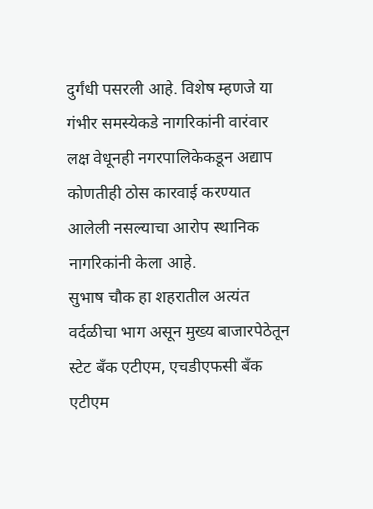दुर्गंधी पसरली आहे. विशेष म्हणजे या गंभीर समस्येकडे नागरिकांनी वारंवार लक्ष वेधूनही नगरपालिकेकडून अद्याप कोणतीही ठोस कारवाई करण्यात आलेली नसल्याचा आरोप स्थानिक नागरिकांनी केला आहे.
सुभाष चौक हा शहरातील अत्यंत वर्दळीचा भाग असून मुख्य बाजारपेठेतून स्टेट बँक एटीएम, एचडीएफसी बँक एटीएम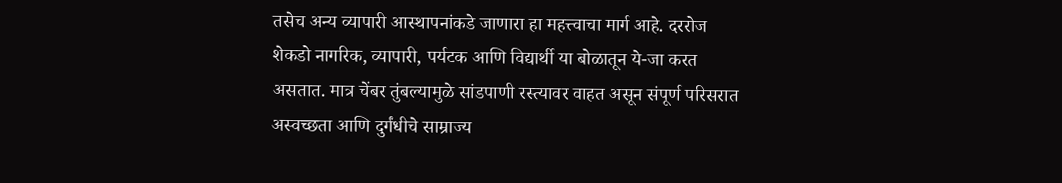तसेच अन्य व्यापारी आस्थापनांकडे जाणारा हा महत्त्वाचा मार्ग आहे. दररोज शेकडो नागरिक, व्यापारी, पर्यटक आणि विद्यार्थी या बोळातून ये-जा करत असतात. मात्र चेंबर तुंबल्यामुळे सांडपाणी रस्त्यावर वाहत असून संपूर्ण परिसरात अस्वच्छता आणि दुर्गंधीचे साम्राज्य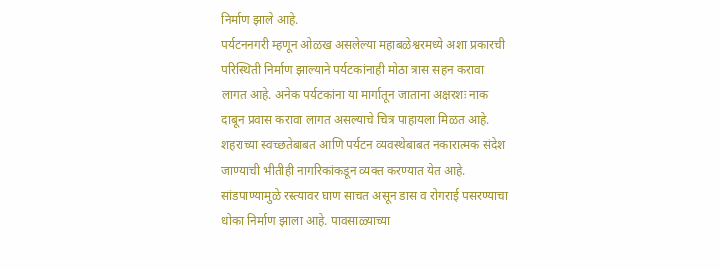निर्माण झाले आहे.
पर्यटननगरी म्हणून ओळख असलेल्या महाबळेश्वरमध्ये अशा प्रकारची परिस्थिती निर्माण झाल्याने पर्यटकांनाही मोठा त्रास सहन करावा लागत आहे. अनेक पर्यटकांना या मार्गातून जाताना अक्षरशः नाक दाबून प्रवास करावा लागत असल्याचे चित्र पाहायला मिळत आहे. शहराच्या स्वच्छतेबाबत आणि पर्यटन व्यवस्थेबाबत नकारात्मक संदेश जाण्याची भीतीही नागरिकांकडून व्यक्त करण्यात येत आहे.
सांडपाण्यामुळे रस्त्यावर घाण साचत असून डास व रोगराई पसरण्याचा धोका निर्माण झाला आहे. पावसाळ्याच्या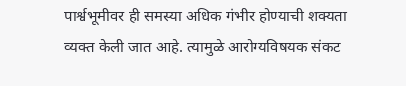पार्श्वभूमीवर ही समस्या अधिक गंभीर होण्याची शक्यता व्यक्त केली जात आहे. त्यामुळे आरोग्यविषयक संकट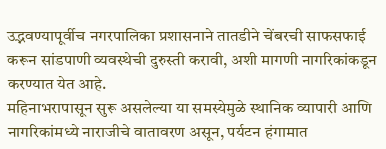उद्भवण्यापूर्वीच नगरपालिका प्रशासनाने तातडीने चेंबरची साफसफाई करून सांडपाणी व्यवस्थेची दुरुस्ती करावी, अशी मागणी नागरिकांकडून करण्यात येत आहे.
महिनाभरापासून सुरू असलेल्या या समस्येमुळे स्थानिक व्यापारी आणि नागरिकांमध्ये नाराजीचे वातावरण असून, पर्यटन हंगामात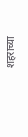शहराच्या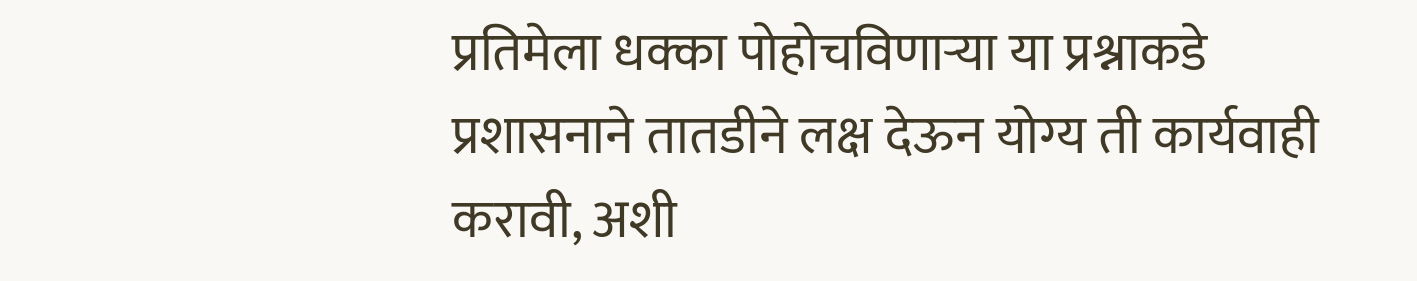प्रतिमेला धक्का पोहोचविणाऱ्या या प्रश्नाकडे प्रशासनाने तातडीने लक्ष देऊन योग्य ती कार्यवाही करावी, अशी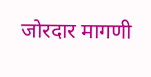जोरदार मागणी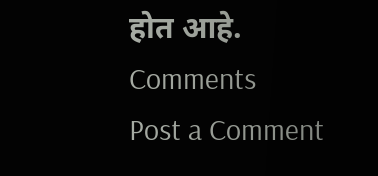होत आहे.
Comments
Post a Comment